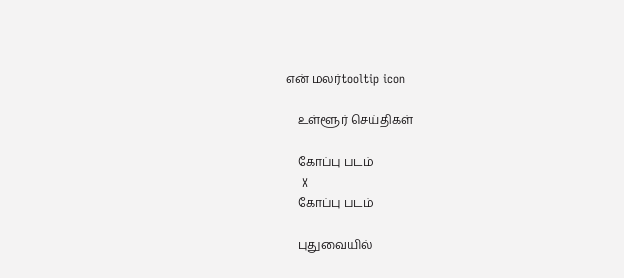என் மலர்tooltip icon

    உள்ளூர் செய்திகள்

    கோப்பு படம்
    X
    கோப்பு படம்

    புதுவையில்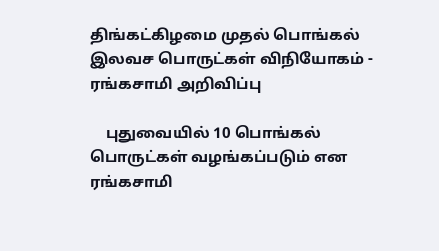திங்கட்கிழமை முதல் பொங்கல் இலவச பொருட்கள் விநியோகம் - ரங்கசாமி அறிவிப்பு

    புதுவையில் 10 பொங்கல் பொருட்கள் வழங்கப்படும் என ரங்கசாமி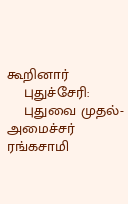கூறினார்
    புதுச்சேரி:
    புதுவை முதல்-அமைச்சர் ரங்கசாமி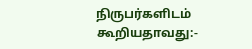நிருபர்களிடம் கூறியதாவது:-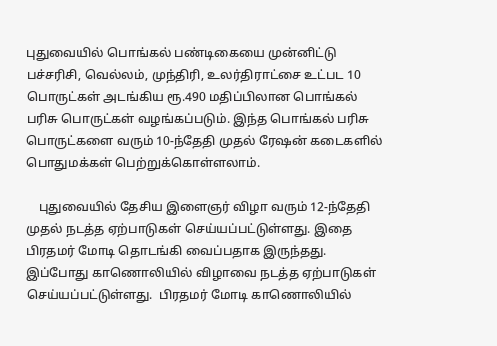புதுவையில் பொங்கல் பண்டிகையை முன்னிட்டு பச்சரிசி, வெல்லம், முந்திரி, உலர்திராட்சை உட்பட 10 பொருட்கள் அடங்கிய ரூ.490 மதிப்பிலான பொங்கல் பரிசு பொருட்கள் வழங்கப்படும். இந்த பொங்கல் பரிசு பொருட்களை வரும் 10-ந்தேதி முதல் ரேஷன் கடைகளில் பொதுமக்கள் பெற்றுக்கொள்ளலாம்.

    புதுவையில் தேசிய இளைஞர் விழா வரும் 12-ந்தேதி முதல் நடத்த ஏற்பாடுகள் செய்யப்பட்டுள்ளது. இதை பிரதமர் மோடி தொடங்கி வைப்பதாக இருந்தது. இப்போது காணொலியில் விழாவை நடத்த ஏற்பாடுகள் செய்யப்பட்டுள்ளது.  பிரதமர் மோடி காணொலியில்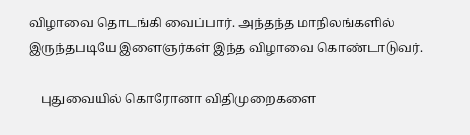விழாவை தொடங்கி வைப்பார். அந்தந்த மாநிலங்களில் இருந்தபடியே இளைஞர்கள் இந்த விழாவை கொண்டாடுவர்.

    புதுவையில் கொரோனா விதிமுறைகளை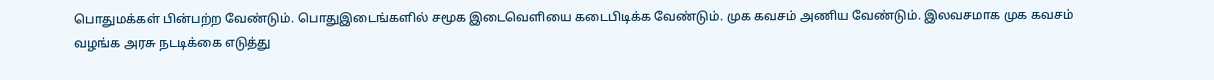பொதுமக்கள் பின்பற்ற வேண்டும். பொதுஇடைங்களில் சமூக இடைவெளியை கடைபிடிக்க வேண்டும். முக கவசம் அணிய வேண்டும். இலவசமாக முக கவசம் வழங்க அரசு நடடிக்கை எடுத்து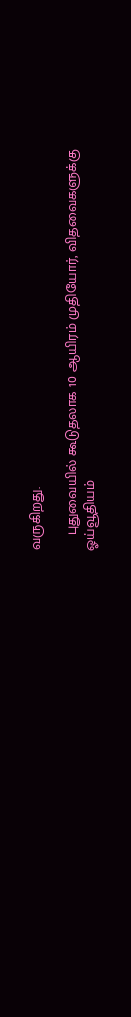வருகிறது.

    புதுவையில் கூடுதலாக 10 ஆயிரம் முதியோர், விதவைகளுக்கு ஓய்வூதியம்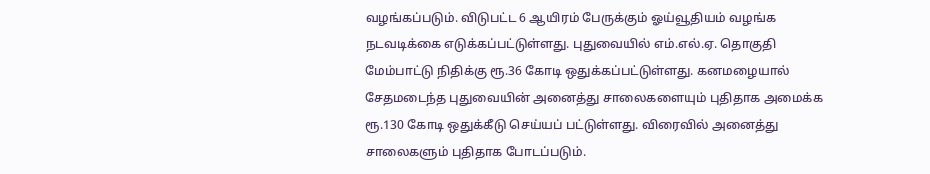வழங்கப்படும். விடுபட்ட 6 ஆயிரம் பேருக்கும் ஓய்வூதியம் வழங்க நடவடிக்கை எடுக்கப்பட்டுள்ளது. புதுவையில் எம்.எல்.ஏ. தொகுதி மேம்பாட்டு நிதிக்கு ரூ.36 கோடி ஒதுக்கப்பட்டுள்ளது. கனமழையால் சேதமடைந்த புதுவையின் அனைத்து சாலைகளையும் புதிதாக அமைக்க ரூ.130 கோடி ஒதுக்கீடு செய்யப் பட்டுள்ளது. விரைவில் அனைத்து சாலைகளும் புதிதாக போடப்படும்.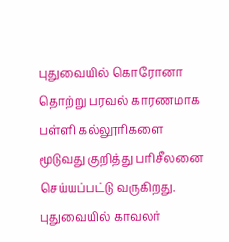புதுவையில் கொரோனா தொற்று பரவல் காரணமாக பள்ளி கல்லூரிகளை மூடுவது குறித்து பரிசீலனை செய்யப்பட்டு வருகிறது. புதுவையில் காவலர்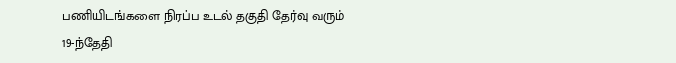பணியிடங்களை நிரப்ப உடல் தகுதி தேர்வு வரும் 19-ந்தேதி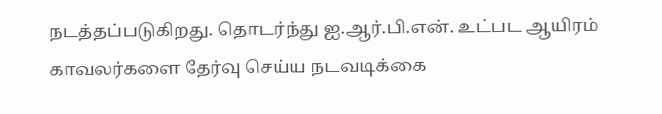நடத்தப்படுகிறது. தொடர்ந்து ஐ.ஆர்.பி.என். உட்பட ஆயிரம் காவலர்களை தேர்வு செய்ய நடவடிக்கை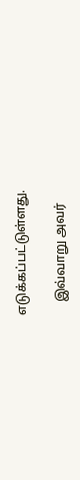எடுக்கப்பட்டுள்ளது.

    இவ்வாறு அவர்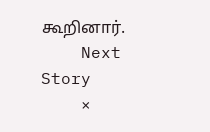கூறினார்.
    Next Story
    ×